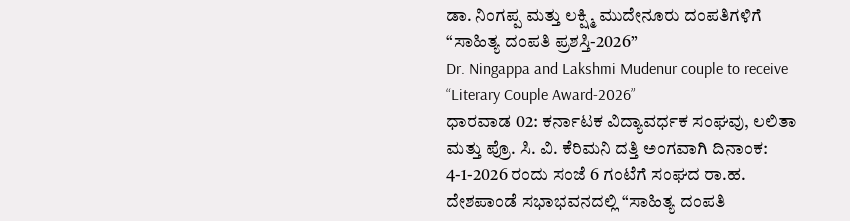ಡಾ. ನಿಂಗಪ್ಪ ಮತ್ತು ಲಕ್ಷ್ಮಿ ಮುದೇನೂರು ದಂಪತಿಗಳಿಗೆ “ಸಾಹಿತ್ಯ ದಂಪತಿ ಪ್ರಶಸ್ತಿ-2026”
Dr. Ningappa and Lakshmi Mudenur couple to receive “Literary Couple Award-2026”
ಧಾರವಾಡ 02: ಕರ್ನಾಟಕ ವಿದ್ಯಾವರ್ಧಕ ಸಂಘವು, ಲಲಿತಾ ಮತ್ತು ಪ್ರೊ. ಸಿ. ವಿ. ಕೆರಿಮನಿ ದತ್ತಿ ಅಂಗವಾಗಿ ದಿನಾಂಕ: 4-1-2026 ರಂದು ಸಂಜೆ 6 ಗಂಟೆಗೆ ಸಂಘದ ರಾ.ಹ. ದೇಶಪಾಂಡೆ ಸಭಾಭವನದಲ್ಲಿ “ಸಾಹಿತ್ಯ ದಂಪತಿ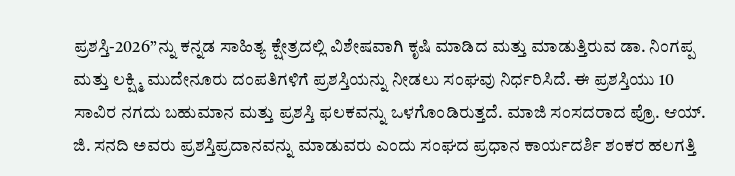ಪ್ರಶಸ್ತಿ-2026”ನ್ನು ಕನ್ನಡ ಸಾಹಿತ್ಯ ಕ್ಷೇತ್ರದಲ್ಲಿ ವಿಶೇಷವಾಗಿ ಕೃಷಿ ಮಾಡಿದ ಮತ್ತು ಮಾಡುತ್ತಿರುವ ಡಾ. ನಿಂಗಪ್ಪ ಮತ್ತು ಲಕ್ಷ್ಮಿ ಮುದೇನೂರು ದಂಪತಿಗಳಿಗೆ ಪ್ರಶಸ್ತಿಯನ್ನು ನೀಡಲು ಸಂಘವು ನಿರ್ಧರಿಸಿದೆ. ಈ ಪ್ರಶಸ್ತಿಯು 10 ಸಾವಿರ ನಗದು ಬಹುಮಾನ ಮತ್ತು ಪ್ರಶಸ್ತಿ ಫಲಕವನ್ನು ಒಳಗೊಂಡಿರುತ್ತದೆ. ಮಾಜಿ ಸಂಸದರಾದ ಪ್ರೊ. ಆಯ್. ಜಿ. ಸನದಿ ಅವರು ಪ್ರಶಸ್ತಿಪ್ರದಾನವನ್ನು ಮಾಡುವರು ಎಂದು ಸಂಘದ ಪ್ರಧಾನ ಕಾರ್ಯದರ್ಶಿ ಶಂಕರ ಹಲಗತ್ತಿ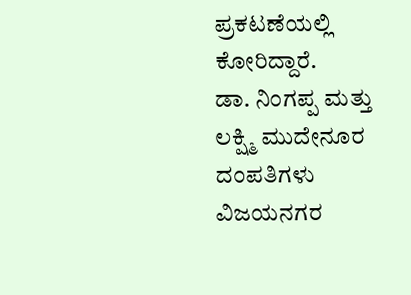ಪ್ರಕಟಣೆಯಲ್ಲಿ ಕೋರಿದ್ದಾರೆ.
ಡಾ. ನಿಂಗಪ್ಪ ಮತ್ತು ಲಕ್ಷ್ಮಿ ಮುದೇನೂರ ದಂಪತಿಗಳು ವಿಜಯನಗರ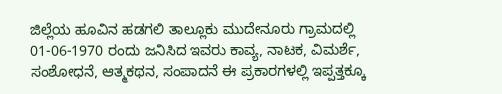ಜಿಲ್ಲೆಯ ಹೂವಿನ ಹಡಗಲಿ ತಾಲ್ಲೂಕು ಮುದೇನೂರು ಗ್ರಾಮದಲ್ಲಿ 01-06-1970 ರಂದು ಜನಿಸಿದ ಇವರು ಕಾವ್ಯ, ನಾಟಕ, ವಿಮರ್ಶೆ, ಸಂಶೋಧನೆ, ಆತ್ಮಕಥನ, ಸಂಪಾದನೆ ಈ ಪ್ರಕಾರಗಳಲ್ಲಿ ಇಪ್ಪತ್ತಕ್ಕೂ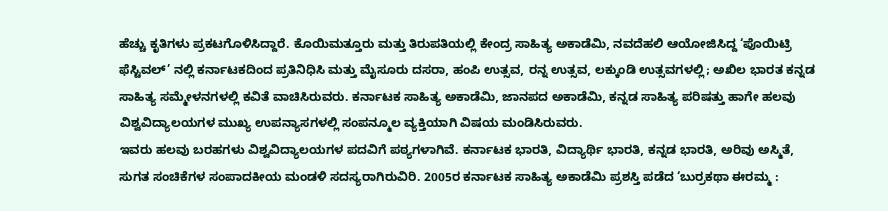ಹೆಚ್ಚು ಕೃತಿಗಳು ಪ್ರಕಟಗೊಳಿಸಿದ್ದಾರೆ. ಕೊಯಿಮತ್ತೂರು ಮತ್ತು ತಿರುಪತಿಯಲ್ಲಿ ಕೇಂದ್ರ ಸಾಹಿತ್ಯ ಅಕಾಡೆಮಿ, ನವದೆಹಲಿ ಆಯೋಜಿಸಿದ್ದ ‘ಪೊಯಿಟ್ರಿ ಫೆಸ್ಟಿವಲ್’ ನಲ್ಲಿ ಕರ್ನಾಟಕದಿಂದ ಪ್ರತಿನಿಧಿಸಿ ಮತ್ತು ಮೈಸೂರು ದಸರಾ, ಹಂಪಿ ಉತ್ಸವ, ರನ್ನ ಉತ್ಸವ, ಲಕ್ಕುಂಡಿ ಉತ್ಸವಗಳಲ್ಲಿ; ಅಖಿಲ ಭಾರತ ಕನ್ನಡ ಸಾಹಿತ್ಯ ಸಮ್ಮೇಳನಗಳಲ್ಲಿ ಕವಿತೆ ವಾಚಿಸಿರುವರು. ಕರ್ನಾಟಕ ಸಾಹಿತ್ಯ ಅಕಾಡೆಮಿ, ಜಾನಪದ ಅಕಾಡೆಮಿ, ಕನ್ನಡ ಸಾಹಿತ್ಯ ಪರಿಷತ್ತು ಹಾಗೇ ಹಲವು ವಿಶ್ವವಿದ್ಯಾಲಯಗಳ ಮುಖ್ಯ ಉಪನ್ಯಾಸಗಳಲ್ಲಿ ಸಂಪನ್ಮೂಲ ವ್ಯಕ್ತಿಯಾಗಿ ವಿಷಯ ಮಂಡಿಸಿರುವರು.
ಇವರು ಹಲವು ಬರಹಗಳು ವಿಶ್ವವಿದ್ಯಾಲಯಗಳ ಪದವಿಗೆ ಪಠ್ಯಗಳಾಗಿವೆ. ಕರ್ನಾಟಕ ಭಾರತಿ, ವಿದ್ಯಾರ್ಥಿ ಭಾರತಿ, ಕನ್ನಡ ಭಾರತಿ, ಅರಿವು ಅಸ್ಮಿತೆ, ಸುಗತ ಸಂಚಿಕೆಗಳ ಸಂಪಾದಕೀಯ ಮಂಡಳಿ ಸದಸ್ಯರಾಗಿರುವಿರಿ. 2005ರ ಕರ್ನಾಟಕ ಸಾಹಿತ್ಯ ಅಕಾಡೆಮಿ ಪ್ರಶಸ್ತಿ ಪಡೆದ ‘ಬುರ್ರಕಥಾ ಈರಮ್ಮ :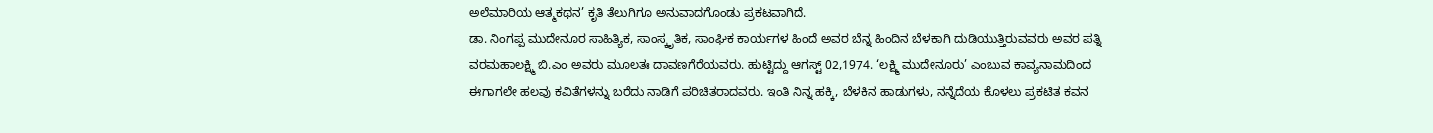ಅಲೆಮಾರಿಯ ಆತ್ಮಕಥನ’ ಕೃತಿ ತೆಲುಗಿಗೂ ಅನುವಾದಗೊಂಡು ಪ್ರಕಟವಾಗಿದೆ.
ಡಾ. ನಿಂಗಪ್ಪ ಮುದೇನೂರ ಸಾಹಿತ್ಯಿಕ, ಸಾಂಸ್ಕೃತಿಕ, ಸಾಂಘಿಕ ಕಾರ್ಯಗಳ ಹಿಂದೆ ಅವರ ಬೆನ್ನ ಹಿಂದಿನ ಬೆಳಕಾಗಿ ದುಡಿಯುತ್ತಿರುವವರು ಅವರ ಪತ್ನಿ ವರಮಹಾಲಕ್ಷ್ಮಿ ಬಿ.ಎಂ ಅವರು ಮೂಲತಃ ದಾವಣಗೆರೆಯವರು. ಹುಟ್ಟಿದ್ದು ಆಗಸ್ಟ್ 02,1974. ‘ಲಕ್ಷ್ಮಿ ಮುದೇನೂರು’ ಎಂಬುವ ಕಾವ್ಯನಾಮದಿಂದ ಈಗಾಗಲೇ ಹಲವು ಕವಿತೆಗಳನ್ನು ಬರೆದು ನಾಡಿಗೆ ಪರಿಚಿತರಾದವರು. ಇಂತಿ ನಿನ್ನ ಹಕ್ಕಿ, ಬೆಳಕಿನ ಹಾಡುಗಳು, ನನ್ನೆದೆಯ ಕೊಳಲು ಪ್ರಕಟಿತ ಕವನ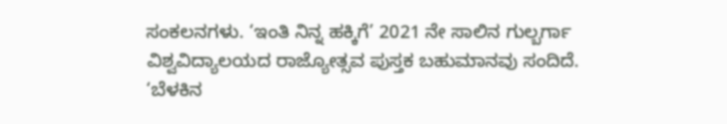ಸಂಕಲನಗಳು. ‘ಇಂತಿ ನಿನ್ನ ಹಕ್ಕಿಗೆ’ 2021 ನೇ ಸಾಲಿನ ಗುಲ್ಬರ್ಗಾ ವಿಶ್ವವಿದ್ಯಾಲಯದ ರಾಜ್ಯೋತ್ಸವ ಪುಸ್ತಕ ಬಹುಮಾನವು ಸಂದಿದೆ. ‘ಬೆಳಕಿನ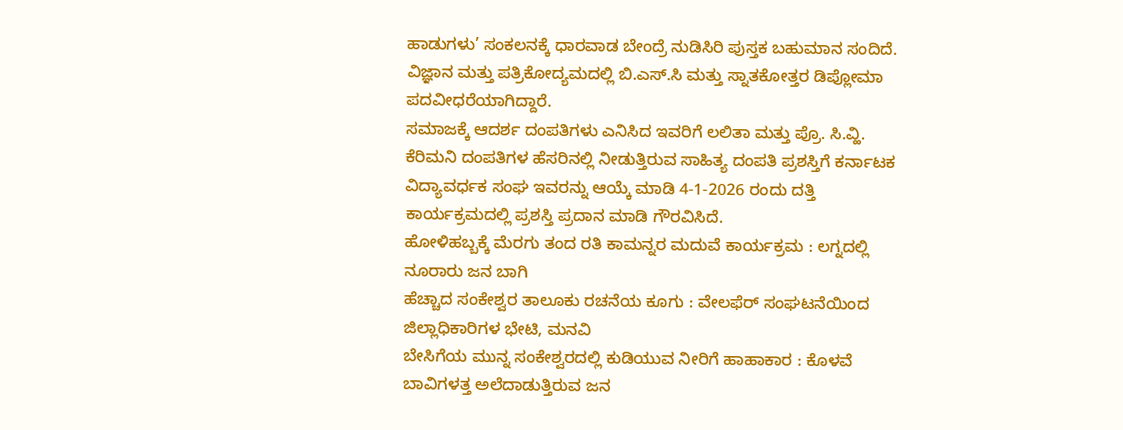ಹಾಡುಗಳು’ ಸಂಕಲನಕ್ಕೆ ಧಾರವಾಡ ಬೇಂದ್ರೆ ನುಡಿಸಿರಿ ಪುಸ್ತಕ ಬಹುಮಾನ ಸಂದಿದೆ. ವಿಜ್ಞಾನ ಮತ್ತು ಪತ್ರಿಕೋದ್ಯಮದಲ್ಲಿ ಬಿ.ಎಸ್.ಸಿ ಮತ್ತು ಸ್ನಾತಕೋತ್ತರ ಡಿಪ್ಲೋಮಾ ಪದವೀಧರೆಯಾಗಿದ್ದಾರೆ.
ಸಮಾಜಕ್ಕೆ ಆದರ್ಶ ದಂಪತಿಗಳು ಎನಿಸಿದ ಇವರಿಗೆ ಲಲಿತಾ ಮತ್ತು ಪ್ರೊ. ಸಿ.ವ್ಹಿ. ಕೆರಿಮನಿ ದಂಪತಿಗಳ ಹೆಸರಿನಲ್ಲಿ ನೀಡುತ್ತಿರುವ ಸಾಹಿತ್ಯ ದಂಪತಿ ಪ್ರಶಸ್ತಿಗೆ ಕರ್ನಾಟಕ ವಿದ್ಯಾವರ್ಧಕ ಸಂಘ ಇವರನ್ನು ಆಯ್ಕೆ ಮಾಡಿ 4-1-2026 ರಂದು ದತ್ತಿ ಕಾರ್ಯಕ್ರಮದಲ್ಲಿ ಪ್ರಶಸ್ತಿ ಪ್ರದಾನ ಮಾಡಿ ಗೌರವಿಸಿದೆ.
ಹೋಳಿಹಬ್ಬಕ್ಕೆ ಮೆರಗು ತಂದ ರತಿ ಕಾಮನ್ನರ ಮದುವೆ ಕಾರ್ಯಕ್ರಮ : ಲಗ್ನದಲ್ಲಿ ನೂರಾರು ಜನ ಬಾಗಿ
ಹೆಚ್ಚಾದ ಸಂಕೇಶ್ವರ ತಾಲೂಕು ರಚನೆಯ ಕೂಗು : ವೇಲಫೆರ್ ಸಂಘಟನೆಯಿಂದ ಜಿಲ್ಲಾಧಿಕಾರಿಗಳ ಭೇಟಿ, ಮನವಿ
ಬೇಸಿಗೆಯ ಮುನ್ನ ಸಂಕೇಶ್ವರದಲ್ಲಿ ಕುಡಿಯುವ ನೀರಿಗೆ ಹಾಹಾಕಾರ : ಕೊಳವೆ ಬಾವಿಗಳತ್ತ ಅಲೆದಾಡುತ್ತಿರುವ ಜನ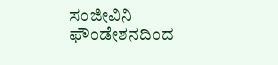ಸಂಜೀವಿನಿ ಫೌಂಡೇಶನದಿಂದ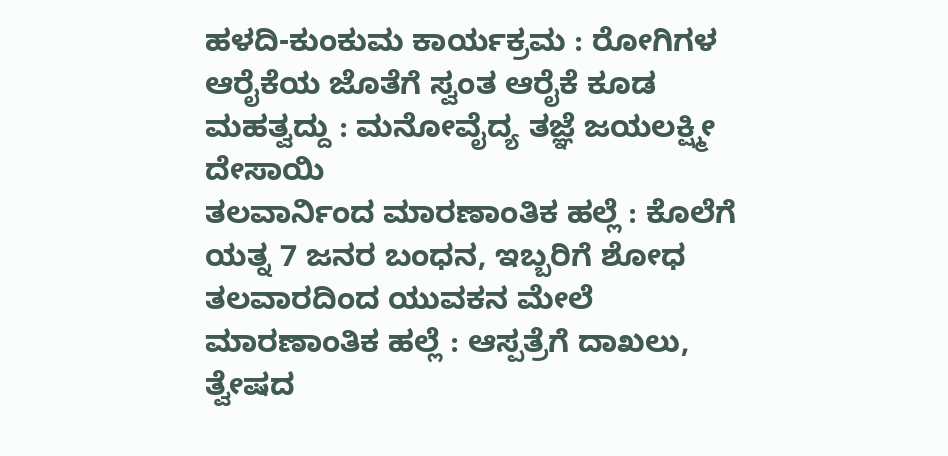ಹಳದಿ-ಕುಂಕುಮ ಕಾರ್ಯಕ್ರಮ : ರೋಗಿಗಳ ಆರೈಕೆಯ ಜೊತೆಗೆ ಸ್ವಂತ ಆರೈಕೆ ಕೂಡ ಮಹತ್ವದ್ದು : ಮನೋವೈದ್ಯ ತಜ್ಞೆ ಜಯಲಕ್ಷ್ಮೀ ದೇಸಾಯಿ
ತಲವಾರ್ನಿಂದ ಮಾರಣಾಂತಿಕ ಹಲ್ಲೆ : ಕೊಲೆಗೆ ಯತ್ನ 7 ಜನರ ಬಂಧನ, ಇಬ್ಬರಿಗೆ ಶೋಧ
ತಲವಾರದಿಂದ ಯುವಕನ ಮೇಲೆ ಮಾರಣಾಂತಿಕ ಹಲ್ಲೆ : ಆಸ್ಪತ್ರೆಗೆ ದಾಖಲು, ತ್ವೇಷದ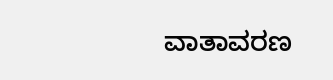ವಾತಾವರಣ